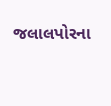જલાલપોરના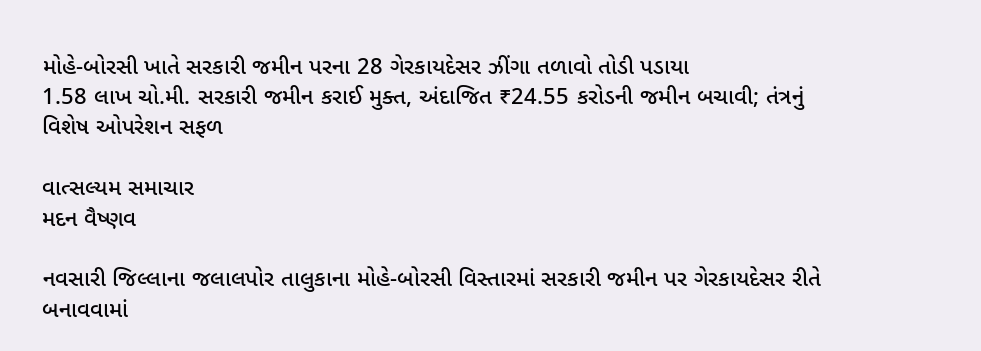મોહે-બોરસી ખાતે સરકારી જમીન પરના 28 ગેરકાયદેસર ઝીંગા તળાવો તોડી પડાયા
1.58 લાખ ચો.મી. સરકારી જમીન કરાઈ મુક્ત, અંદાજિત ₹24.55 કરોડની જમીન બચાવી; તંત્રનું વિશેષ ઓપરેશન સફળ

વાત્સલ્યમ સમાચાર
મદન વૈષ્ણવ

નવસારી જિલ્લાના જલાલપોર તાલુકાના મોહે-બોરસી વિસ્તારમાં સરકારી જમીન પર ગેરકાયદેસર રીતે બનાવવામાં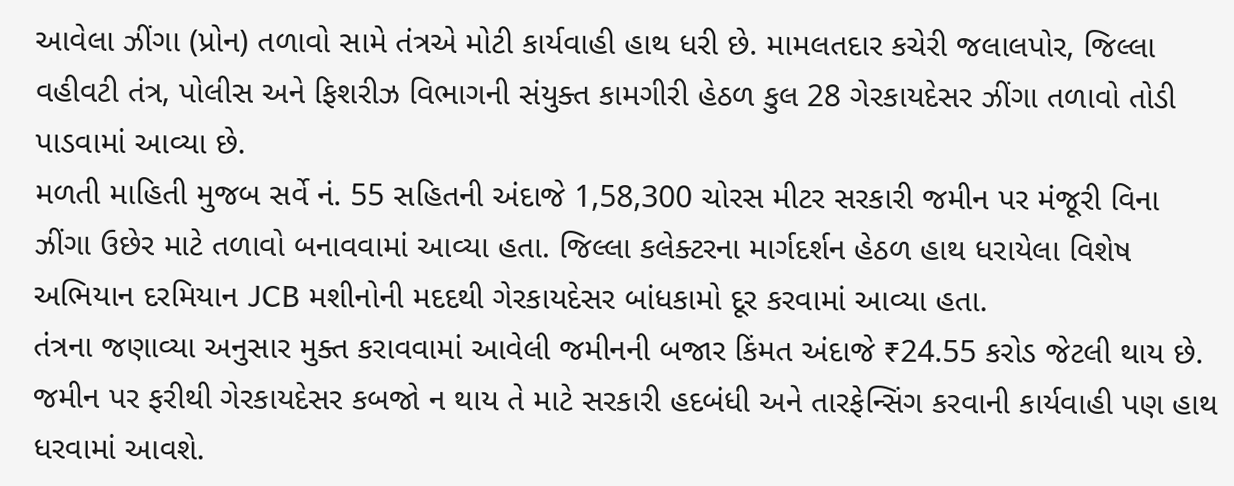આવેલા ઝીંગા (પ્રોન) તળાવો સામે તંત્રએ મોટી કાર્યવાહી હાથ ધરી છે. મામલતદાર કચેરી જલાલપોર, જિલ્લા વહીવટી તંત્ર, પોલીસ અને ફિશરીઝ વિભાગની સંયુક્ત કામગીરી હેઠળ કુલ 28 ગેરકાયદેસર ઝીંગા તળાવો તોડી પાડવામાં આવ્યા છે.
મળતી માહિતી મુજબ સર્વે નં. 55 સહિતની અંદાજે 1,58,300 ચોરસ મીટર સરકારી જમીન પર મંજૂરી વિના ઝીંગા ઉછેર માટે તળાવો બનાવવામાં આવ્યા હતા. જિલ્લા કલેક્ટરના માર્ગદર્શન હેઠળ હાથ ધરાયેલા વિશેષ અભિયાન દરમિયાન JCB મશીનોની મદદથી ગેરકાયદેસર બાંધકામો દૂર કરવામાં આવ્યા હતા.
તંત્રના જણાવ્યા અનુસાર મુક્ત કરાવવામાં આવેલી જમીનની બજાર કિંમત અંદાજે ₹24.55 કરોડ જેટલી થાય છે. જમીન પર ફરીથી ગેરકાયદેસર કબજો ન થાય તે માટે સરકારી હદબંધી અને તારફેન્સિંગ કરવાની કાર્યવાહી પણ હાથ ધરવામાં આવશે.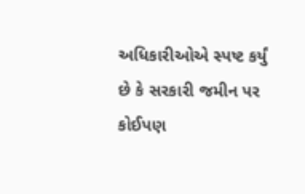અધિકારીઓએ સ્પષ્ટ કર્યું છે કે સરકારી જમીન પર કોઈપણ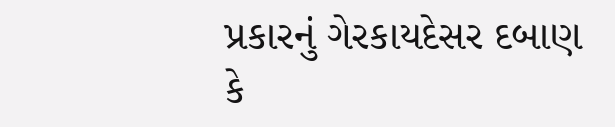પ્રકારનું ગેરકાયદેસર દબાણ કે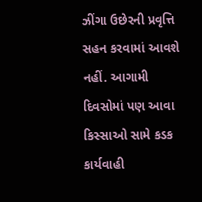ઝીંગા ઉછેરની પ્રવૃત્તિ સહન કરવામાં આવશે નહીં. આગામી દિવસોમાં પણ આવા કિસ્સાઓ સામે કડક કાર્યવાહી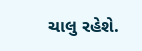ચાલુ રહેશે.